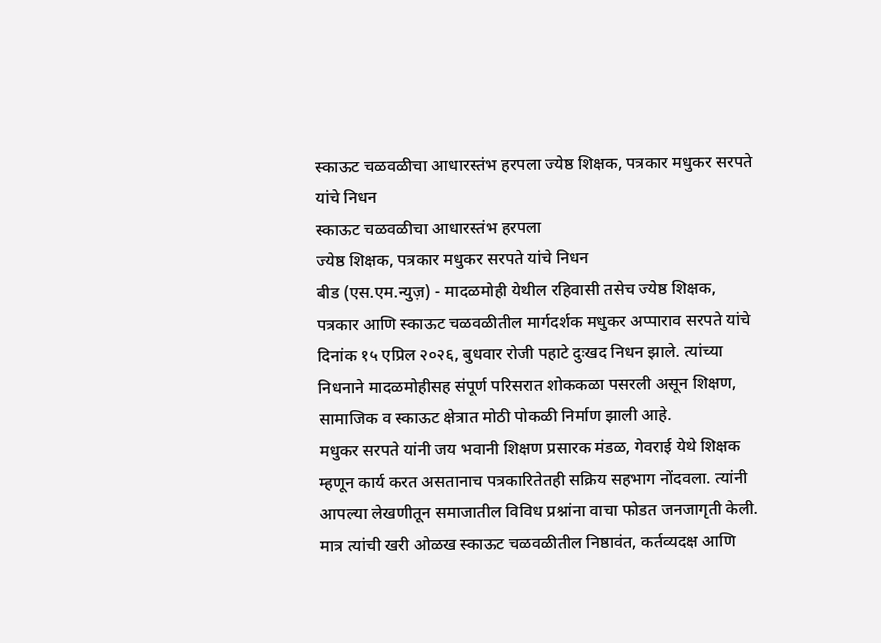स्काऊट चळवळीचा आधारस्तंभ हरपला ज्येष्ठ शिक्षक, पत्रकार मधुकर सरपते यांचे निधन
स्काऊट चळवळीचा आधारस्तंभ हरपला
ज्येष्ठ शिक्षक, पत्रकार मधुकर सरपते यांचे निधन
बीड (एस.एम.न्युज़) - मादळमोही येथील रहिवासी तसेच ज्येष्ठ शिक्षक, पत्रकार आणि स्काऊट चळवळीतील मार्गदर्शक मधुकर अप्पाराव सरपते यांचे दिनांक १५ एप्रिल २०२६, बुधवार रोजी पहाटे दुःखद निधन झाले. त्यांच्या निधनाने मादळमोहीसह संपूर्ण परिसरात शोककळा पसरली असून शिक्षण, सामाजिक व स्काऊट क्षेत्रात मोठी पोकळी निर्माण झाली आहे.
मधुकर सरपते यांनी जय भवानी शिक्षण प्रसारक मंडळ, गेवराई येथे शिक्षक म्हणून कार्य करत असतानाच पत्रकारितेतही सक्रिय सहभाग नोंदवला. त्यांनी आपल्या लेखणीतून समाजातील विविध प्रश्नांना वाचा फोडत जनजागृती केली. मात्र त्यांची खरी ओळख स्काऊट चळवळीतील निष्ठावंत, कर्तव्यदक्ष आणि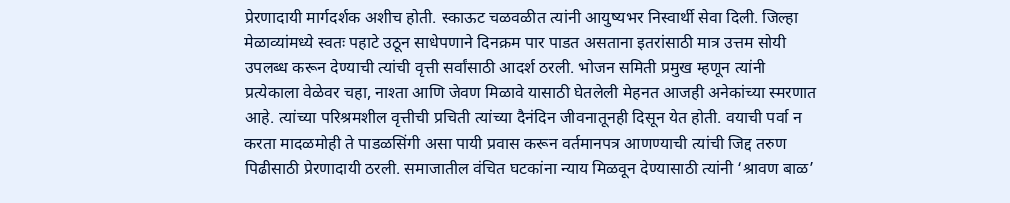प्रेरणादायी मार्गदर्शक अशीच होती. स्काऊट चळवळीत त्यांनी आयुष्यभर निस्वार्थी सेवा दिली. जिल्हा मेळाव्यांमध्ये स्वतः पहाटे उठून साधेपणाने दिनक्रम पार पाडत असताना इतरांसाठी मात्र उत्तम सोयी उपलब्ध करून देण्याची त्यांची वृत्ती सर्वांसाठी आदर्श ठरली. भोजन समिती प्रमुख म्हणून त्यांनी प्रत्येकाला वेळेवर चहा, नाश्ता आणि जेवण मिळावे यासाठी घेतलेली मेहनत आजही अनेकांच्या स्मरणात आहे. त्यांच्या परिश्रमशील वृत्तीची प्रचिती त्यांच्या दैनंदिन जीवनातूनही दिसून येत होती. वयाची पर्वा न करता मादळमोही ते पाडळसिंगी असा पायी प्रवास करून वर्तमानपत्र आणण्याची त्यांची जिद्द तरुण पिढीसाठी प्रेरणादायी ठरली. समाजातील वंचित घटकांना न्याय मिळवून देण्यासाठी त्यांनी ‘श्रावण बाळ’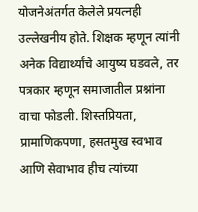योजनेअंतर्गत केलेले प्रयत्नही उल्लेखनीय होते. शिक्षक म्हणून त्यांनी अनेक विद्यार्थ्यांचे आयुष्य घडवले, तर पत्रकार म्हणून समाजातील प्रश्नांना वाचा फोडली. शिस्तप्रियता, प्रामाणिकपणा, हसतमुख स्वभाव आणि सेवाभाव हीच त्यांच्या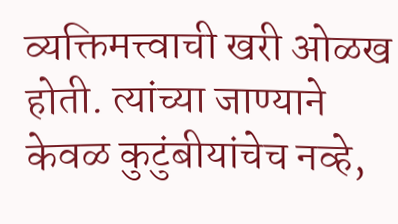व्यक्तिमत्त्वाची खरी ओळख होती. त्यांच्या जाण्याने केवळ कुटुंबीयांचेच नव्हे,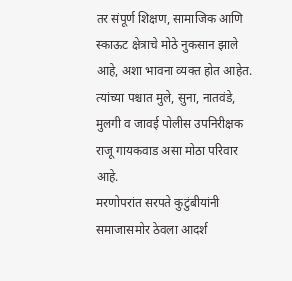तर संपूर्ण शिक्षण, सामाजिक आणि स्काऊट क्षेत्राचे मोठे नुकसान झाले आहे, अशा भावना व्यक्त होत आहेत. त्यांच्या पश्चात मुले, सुना, नातवंडे, मुलगी व जावई पोलीस उपनिरीक्षक राजू गायकवाड असा मोठा परिवार आहे.
मरणोपरांत सरपते कुटुंबीयांनी समाजासमोर ठेवला आदर्श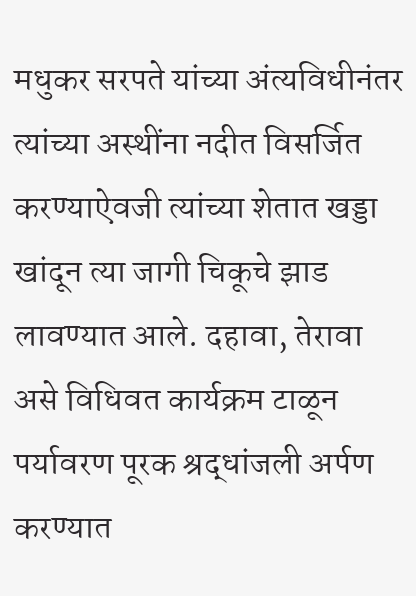मधुकर सरपते यांच्या अंत्यविधीनंतर त्यांच्या अस्थींना नदीत विसर्जित करण्याऐवजी त्यांच्या शेतात खड्डा खांदून त्या जागी चिकूचे झाड लावण्यात आले. दहावा, तेरावा असे विधिवत कार्यक्रम टाळून पर्यावरण पूरक श्रद्धांजली अर्पण करण्यात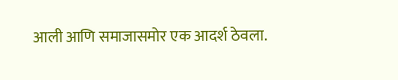आली आणि समाजासमोर एक आदर्श ठेवला.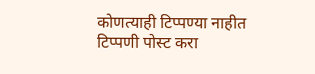कोणत्याही टिप्पण्या नाहीत
टिप्पणी पोस्ट करा